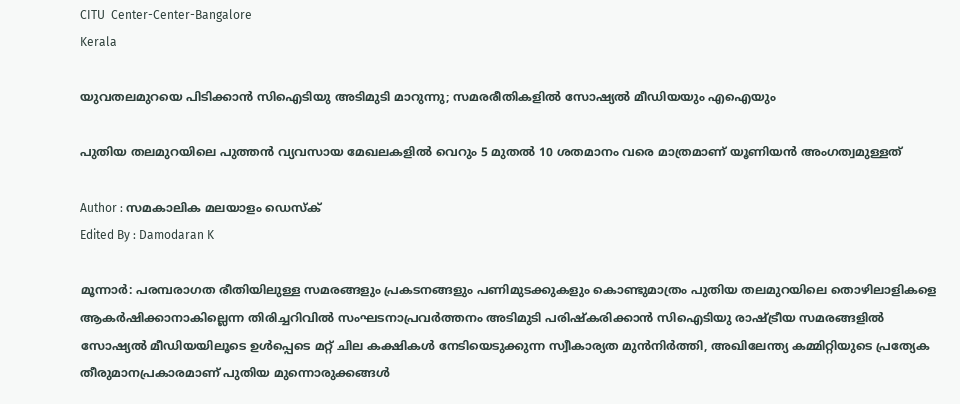CITU  Center-Center-Bangalore
Kerala

യുവതലമുറയെ പിടിക്കാൻ സിഐടിയു അടിമുടി മാറുന്നു; സമരരീതികളിൽ സോഷ്യൽ മീഡിയയും എഐയും

പുതിയ തലമുറയിലെ പുത്തൻ വ്യവസായ മേഖലകളിൽ വെറും 5 മുതൽ 10 ശതമാനം വരെ മാത്രമാണ് യൂണിയൻ അംഗത്വമുള്ളത്

Author : സമകാലിക മലയാളം ഡെസ്ക്
Edited By : Damodaran K

മൂന്നാർ: പരമ്പരാഗത രീതിയിലുള്ള സമരങ്ങളും പ്രകടനങ്ങളും പണിമുടക്കുകളും കൊണ്ടുമാത്രം പുതിയ തലമുറയിലെ തൊഴിലാളികളെ ആകർഷിക്കാനാകില്ലെന്ന തിരിച്ചറിവിൽ സംഘടനാപ്രവർത്തനം അടിമുടി പരിഷ്കരിക്കാൻ സിഐടിയു രാഷ്ട്രീയ സമരങ്ങളിൽ സോഷ്യൽ മീഡിയയിലൂടെ ഉൾപ്പെടെ മറ്റ് ചില കക്ഷികൾ നേടിയെടുക്കുന്ന സ്വീകാര്യത മുൻനിർത്തി, അഖിലേന്ത്യ കമ്മിറ്റിയുടെ പ്രത്യേക തീരുമാനപ്രകാരമാണ് പുതിയ മുന്നൊരുക്കങ്ങൾ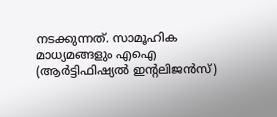നടക്കുന്നത്. സാമൂഹിക മാധ്യമങ്ങളും എഐ (ആർട്ടിഫിഷ്യൽ ഇന്റലിജൻസ്)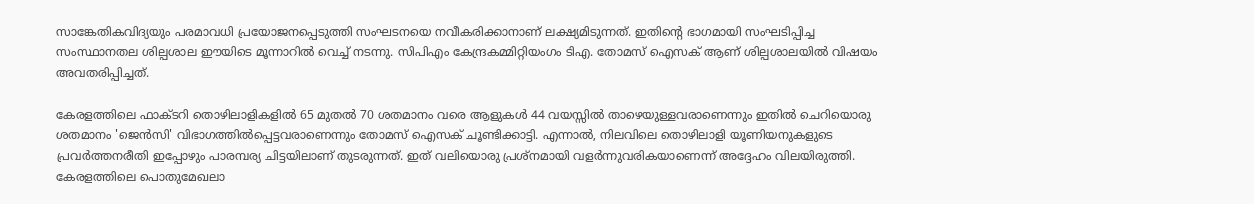സാങ്കേതികവിദ്യയും പരമാവധി പ്രയോജനപ്പെടുത്തി സംഘടനയെ നവീകരിക്കാനാണ് ലക്ഷ്യമിടുന്നത്. ഇതിന്റെ ഭാഗമായി സംഘടിപ്പിച്ച സംസ്ഥാനതല ശില്പശാല ഈയിടെ മൂന്നാറിൽ വെച്ച് നടന്നു. സിപിഎം കേന്ദ്രകമ്മിറ്റിയംഗം ടിഎ. തോമസ് ഐസക് ആണ് ശില്പശാലയിൽ വിഷയം അവതരിപ്പിച്ചത്.

കേരളത്തിലെ ഫാക്ടറി തൊഴിലാളികളിൽ 65 മുതൽ 70 ശതമാനം വരെ ആളുകൾ 44 വയസ്സിൽ താഴെയുള്ളവരാണെന്നും ഇതിൽ ചെറിയൊരു ശതമാനം 'ജെൻസി' വിഭാഗത്തിൽപ്പെട്ടവരാണെന്നും തോമസ് ഐസക് ചൂണ്ടിക്കാട്ടി. എന്നാൽ, നിലവിലെ തൊഴിലാളി യൂണിയനുകളുടെ പ്രവർത്തനരീതി ഇപ്പോഴും പാരമ്പര്യ ചിട്ടയിലാണ് തുടരുന്നത്. ഇത് വലിയൊരു പ്രശ്നമായി വളർന്നുവരികയാണെന്ന് അദ്ദേഹം വിലയിരുത്തി. കേരളത്തിലെ പൊതുമേഖലാ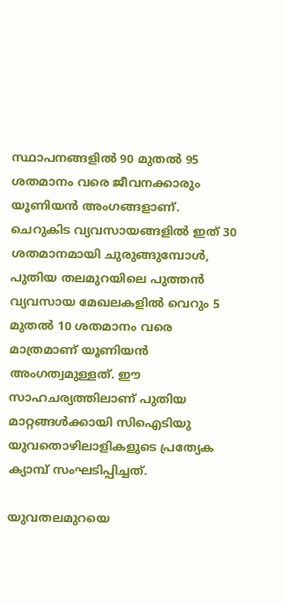സ്ഥാപനങ്ങളിൽ 90 മുതൽ 95 ശതമാനം വരെ ജീവനക്കാരും യൂണിയൻ അംഗങ്ങളാണ്. ചെറുകിട വ്യവസായങ്ങളിൽ ഇത് 30 ശതമാനമായി ചുരുങ്ങുമ്പോൾ, പുതിയ തലമുറയിലെ പുത്തൻ വ്യവസായ മേഖലകളിൽ വെറും 5 മുതൽ 10 ശതമാനം വരെ മാത്രമാണ് യൂണിയൻ അംഗത്വമുള്ളത്. ഈ സാഹചര്യത്തിലാണ് പുതിയ മാറ്റങ്ങൾക്കായി സിഐടിയു യുവതൊഴിലാളികളുടെ പ്രത്യേക ക്യാമ്പ് സംഘടിപ്പിച്ചത്.

യുവതലമുറയെ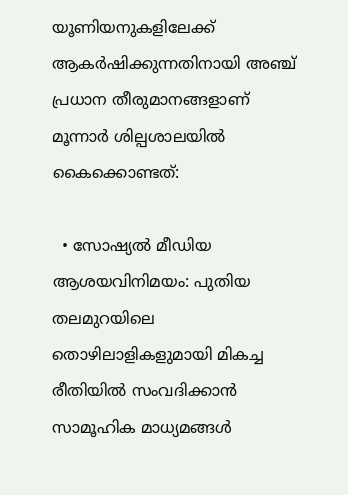യൂണിയനുകളിലേക്ക് ആകർഷിക്കുന്നതിനായി അഞ്ച് പ്രധാന തീരുമാനങ്ങളാണ് മൂന്നാർ ശില്പശാലയിൽ കൈക്കൊണ്ടത്:

  • സോഷ്യൽ മീഡിയ ആശയവിനിമയം: പുതിയ തലമുറയിലെ തൊഴിലാളികളുമായി മികച്ച രീതിയിൽ സംവദിക്കാൻ സാമൂഹിക മാധ്യമങ്ങൾ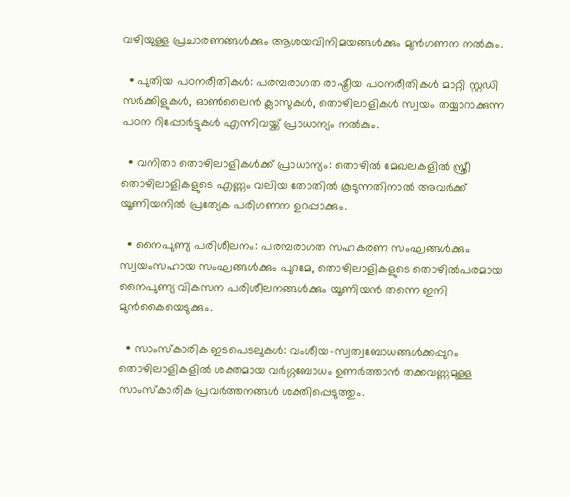വഴിയുള്ള പ്രചാരണങ്ങൾക്കും ആശയവിനിമയങ്ങൾക്കും മുൻഗണന നൽകും.

  • പുതിയ പഠനരീതികൾ: പരമ്പരാഗത രാഷ്ട്രീയ പഠനരീതികൾ മാറ്റി സ്റ്റഡി സർക്കിളുകൾ, ഓൺലൈൻ ക്ലാസുകൾ, തൊഴിലാളികൾ സ്വയം തയ്യാറാക്കുന്ന പഠന റിപ്പോർട്ടുകൾ എന്നിവയ്ക്ക് പ്രാധാന്യം നൽകും.

  • വനിതാ തൊഴിലാളികൾക്ക് പ്രാധാന്യം: തൊഴിൽ മേഖലകളിൽ സ്ത്രീ തൊഴിലാളികളുടെ എണ്ണം വലിയ തോതിൽ കൂടുന്നതിനാൽ അവർക്ക് യൂണിയനിൽ പ്രത്യേക പരിഗണന ഉറപ്പാക്കും.

  • നൈപുണ്യ പരിശീലനം: പരമ്പരാഗത സഹകരണ സംഘങ്ങൾക്കും സ്വയംസഹായ സംഘങ്ങൾക്കും പുറമേ, തൊഴിലാളികളുടെ തൊഴിൽപരമായ നൈപുണ്യ വികസന പരിശീലനങ്ങൾക്കും യൂണിയൻ തന്നെ ഇനി മുൻകൈയെടുക്കും.

  • സാംസ്കാരിക ഇടപെടലുകൾ: വംശീയ-സ്വത്വബോധങ്ങൾക്കപ്പുറം തൊഴിലാളികളിൽ ശക്തമായ വർഗ്ഗബോധം ഉണർത്താൻ തക്കവണ്ണമുള്ള സാംസ്കാരിക പ്രവർത്തനങ്ങൾ ശക്തിപ്പെടുത്തും.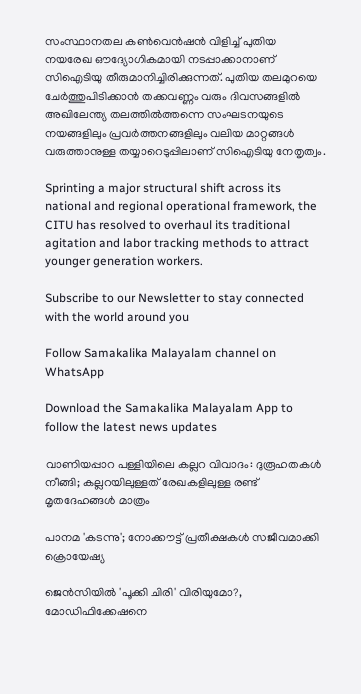സംസ്ഥാനതല കൺവെൻഷൻ വിളിച്ച് പുതിയ നയരേഖ ഔദ്യോഗികമായി നടപ്പാക്കാനാണ് സിഐടിയു തീരുമാനിച്ചിരിക്കുന്നത്. പുതിയ തലമുറയെ ചേർത്തുപിടിക്കാൻ തക്കവണ്ണം വരും ദിവസങ്ങളിൽ അഖിലേന്ത്യ തലത്തിൽത്തന്നെ സംഘടനയുടെ നയങ്ങളിലും പ്രവർത്തനങ്ങളിലും വലിയ മാറ്റങ്ങൾ വരുത്താനുള്ള തയ്യാറെടുപ്പിലാണ് സിഐടിയു നേതൃത്വം.

Sprinting a major structural shift across its national and regional operational framework, the CITU has resolved to overhaul its traditional agitation and labor tracking methods to attract younger generation workers.

Subscribe to our Newsletter to stay connected with the world around you

Follow Samakalika Malayalam channel on WhatsApp

Download the Samakalika Malayalam App to follow the latest news updates

വാണിയപ്പാറ പള്ളിയിലെ കല്ലറ വിവാദം: ദുരൂഹതകൾ നീങ്ങി; കല്ലറയിലുള്ളത് രേഖകളിലുള്ള രണ്ട് മൃതദേഹങ്ങൾ മാത്രം

പാനമ 'കടന്നു'; നോക്കൗട്ട് പ്രതീക്ഷകള്‍ സജീവമാക്കി ക്രൊയേഷ്യ

ജെന്‍സിയില്‍ 'പൂക്കി ചിരി' വിരിയുമോ?, മോഡിഫിക്കേഷനെ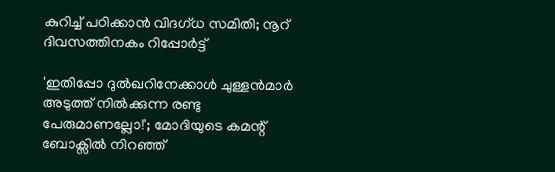കുറിച്ച് പഠിക്കാന്‍ വിദഗ്ധ സമിതി; നൂറ് ദിവസത്തിനകം റിപ്പോര്‍ട്ട്

'ഇതിപ്പോ ദുൽഖറിനേക്കാൾ ചുള്ളൻമാർ അടുത്ത് നിൽക്കുന്ന രണ്ടു പേരുമാണല്ലോ!'; മോദിയുടെ കമന്റ് ബോക്സിൽ നിറഞ്ഞ്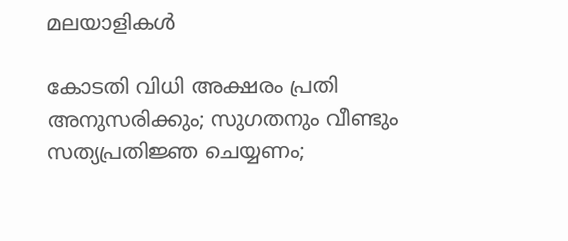മലയാളികൾ

കോടതി വിധി അക്ഷരം പ്രതി അനുസരിക്കും; സുഗതനും വീണ്ടും സത്യപ്രതിജ്ഞ ചെയ്യണം;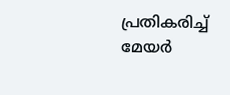പ്രതികരിച്ച് മേയര്‍